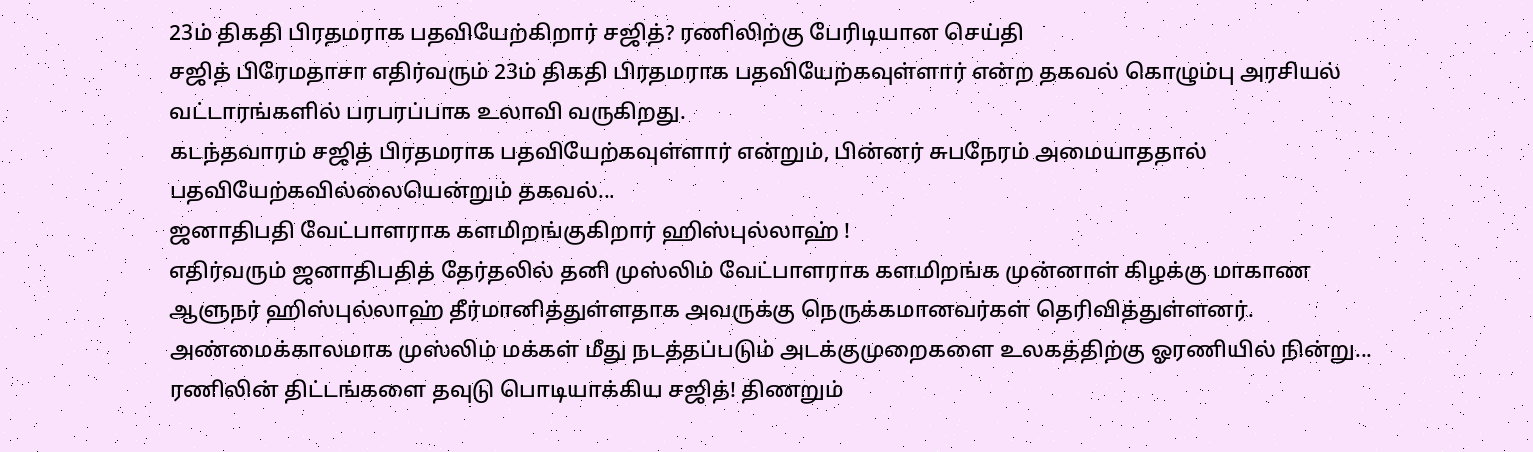23ம் திகதி பிரதமராக பதவியேற்கிறார் சஜித்? ரணிலிற்கு பேரிடியான செய்தி
சஜித் பிரேமதாசா எதிர்வரும் 23ம் திகதி பிரதமராக பதவியேற்கவுள்ளார் என்ற தகவல் கொழும்பு அரசியல் வட்டாரங்களில் பரபரப்பாக உலாவி வருகிறது.
கடந்தவாரம் சஜித் பிரதமராக பதவியேற்கவுள்ளார் என்றும், பின்னர் சுபநேரம் அமையாததால் பதவியேற்கவில்லையென்றும் தகவல்...
ஜனாதிபதி வேட்பாளராக களமிறங்குகிறார் ஹிஸ்புல்லாஹ் !
எதிர்வரும் ஜனாதிபதித் தேர்தலில் தனி முஸ்லிம் வேட்பாளராக களமிறங்க முன்னாள் கிழக்கு மாகாண ஆளுநர் ஹிஸ்புல்லாஹ் தீர்மானித்துள்ளதாக அவருக்கு நெருக்கமானவர்கள் தெரிவித்துள்ளனர்.
அண்மைக்காலமாக முஸ்லிம் மக்கள் மீது நடத்தப்படும் அடக்குமுறைகளை உலகத்திற்கு ஓரணியில் நின்று...
ரணிலின் திட்டங்களை தவுடு பொடியாக்கிய சஜித்! திணறும்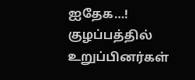ஐதேக…! குழப்பத்தில் உறுப்பினர்கள்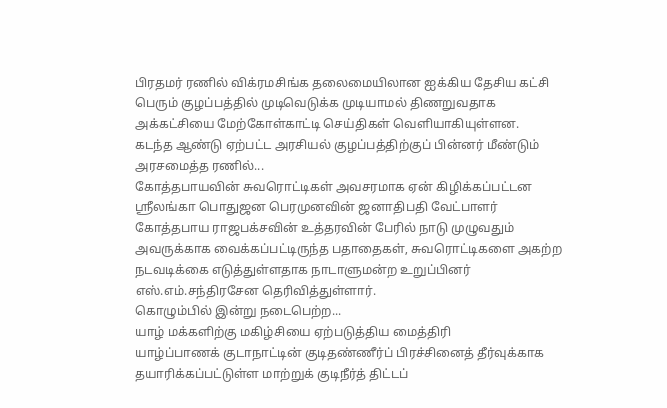பிரதமர் ரணில் விக்ரமசிங்க தலைமையிலான ஐக்கிய தேசிய கட்சி பெரும் குழப்பத்தில் முடிவெடுக்க முடியாமல் திணறுவதாக அக்கட்சியை மேற்கோள்காட்டி செய்திகள் வெளியாகியுள்ளன.
கடந்த ஆண்டு ஏற்பட்ட அரசியல் குழப்பத்திற்குப் பின்னர் மீண்டும் அரசமைத்த ரணில்...
கோத்தபாயவின் சுவரொட்டிகள் அவசரமாக ஏன் கிழிக்கப்பட்டன
ஸ்ரீலங்கா பொதுஜன பெரமுனவின் ஜனாதிபதி வேட்பாளர் கோத்தபாய ராஜபக்சவின் உத்தரவின் பேரில் நாடு முழுவதும் அவருக்காக வைக்கப்பட்டிருந்த பதாதைகள், சுவரொட்டிகளை அகற்ற நடவடிக்கை எடுத்துள்ளதாக நாடாளுமன்ற உறுப்பினர் எஸ்.எம்.சந்திரசேன தெரிவித்துள்ளார்.
கொழும்பில் இன்று நடைபெற்ற...
யாழ் மக்களிற்கு மகிழ்சியை ஏற்படுத்திய மைத்திரி
யாழ்ப்பாணக் குடாநாட்டின் குடிதண்ணீர்ப் பிரச்சினைத் தீர்வுக்காக தயாரிக்கப்பட்டுள்ள மாற்றுக் குடிநீர்த் திட்டப்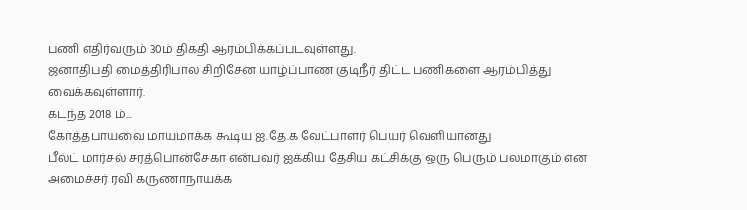பணி எதிர்வரும் 30ம் திகதி ஆரம்பிக்கப்படவுள்ளது.
ஜனாதிபதி மைத்திரிபால சிறிசேன யாழ்ப்பாண குடிநீர் திட்ட பணிகளை ஆரம்பித்து வைக்கவுள்ளார்.
கடந்த 2018 ம்...
கோத்தபாயவை மாயமாக்க கூடிய ஐ.தே.க வேட்பாளர் பெயர் வெளியானது
பீல்ட் மார்சல் சரத்பொன்சேகா என்பவர் ஐக்கிய தேசிய கட்சிக்கு ஒரு பெரும் பலமாகும் என அமைச்சர் ரவி கருணாநாயக்க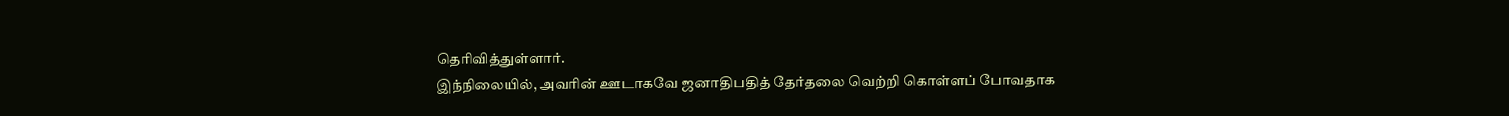தெரிவித்துள்ளார்.
இந்நிலையில், அவரின் ஊடாகவே ஜனாதிபதித் தேர்தலை வெற்றி கொள்ளப் போவதாக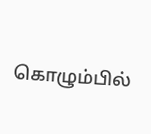கொழும்பில்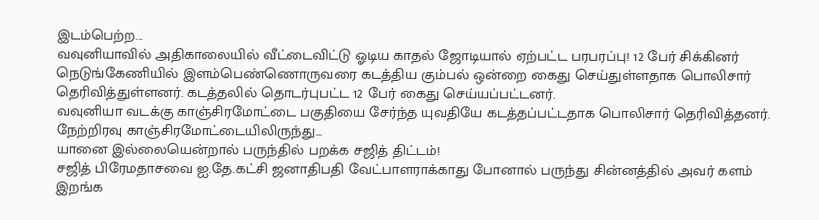இடம்பெற்ற...
வவுனியாவில் அதிகாலையில் வீட்டைவிட்டு ஓடிய காதல் ஜோடியால் ஏற்பட்ட பரபரப்பு! 12 பேர் சிக்கினர்
நெடுங்கேணியில் இளம்பெண்ணொருவரை கடத்திய கும்பல் ஒன்றை கைது செய்துள்ளதாக பொலிசார் தெரிவித்துள்ளனர். கடத்தலில் தொடர்புபட்ட 12 பேர் கைது செய்யப்பட்டனர்.
வவுனியா வடக்கு காஞ்சிரமோட்டை பகுதியை சேர்ந்த யுவதியே கடத்தப்பட்டதாக பொலிசார் தெரிவித்தனர்.
நேற்றிரவு காஞ்சிரமோட்டையிலிருந்து...
யானை இல்லையென்றால் பருந்தில் பறக்க சஜித் திட்டம்!
சஜித் பிரேமதாசவை ஐ.தே.கட்சி ஜனாதிபதி வேட்பாளராக்காது போனால் பருந்து சின்னத்தில் அவர் களம் இறங்க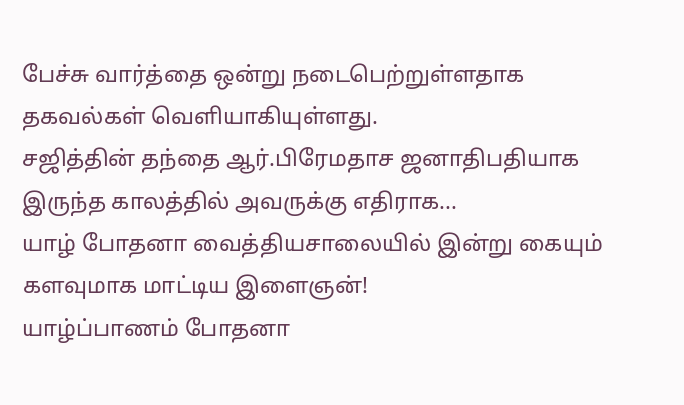பேச்சு வார்த்தை ஒன்று நடைபெற்றுள்ளதாக தகவல்கள் வெளியாகியுள்ளது.
சஜித்தின் தந்தை ஆர்.பிரேமதாச ஜனாதிபதியாக இருந்த காலத்தில் அவருக்கு எதிராக...
யாழ் போதனா வைத்தியசாலையில் இன்று கையும் களவுமாக மாட்டிய இளைஞன்!
யாழ்ப்பாணம் போதனா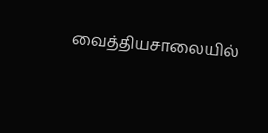வைத்தியசாலையில்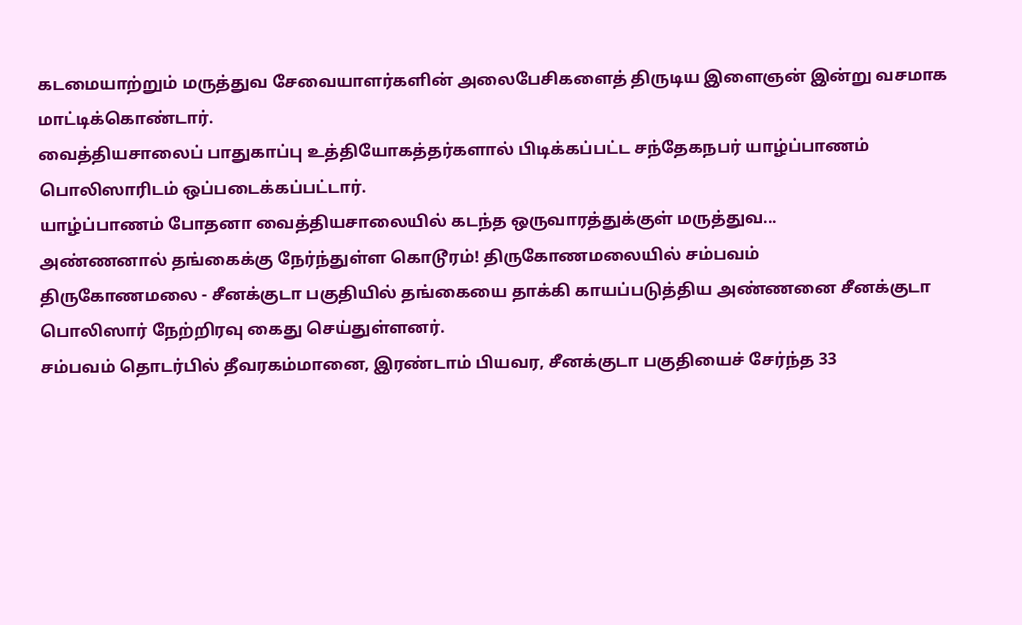கடமையாற்றும் மருத்துவ சேவையாளர்களின் அலைபேசிகளைத் திருடிய இளைஞன் இன்று வசமாக மாட்டிக்கொண்டார்.
வைத்தியசாலைப் பாதுகாப்பு உத்தியோகத்தர்களால் பிடிக்கப்பட்ட சந்தேகநபர் யாழ்ப்பாணம் பொலிஸாரிடம் ஒப்படைக்கப்பட்டார்.
யாழ்ப்பாணம் போதனா வைத்தியசாலையில் கடந்த ஒருவாரத்துக்குள் மருத்துவ...
அண்ணனால் தங்கைக்கு நேர்ந்துள்ள கொடூரம்! திருகோணமலையில் சம்பவம்
திருகோணமலை - சீனக்குடா பகுதியில் தங்கையை தாக்கி காயப்படுத்திய அண்ணனை சீனக்குடா பொலிஸார் நேற்றிரவு கைது செய்துள்ளனர்.
சம்பவம் தொடர்பில் தீவரகம்மானை, இரண்டாம் பியவர, சீனக்குடா பகுதியைச் சேர்ந்த 33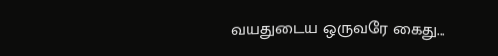வயதுடைய ஒருவரே கைது...